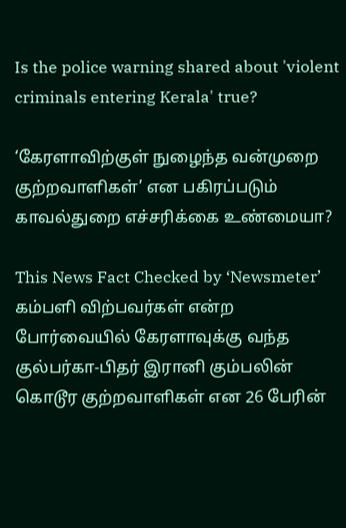Is the police warning shared about 'violent criminals entering Kerala' true?

‘கேரளாவிற்குள் நுழைந்த வன்முறை குற்றவாளிகள்’ என பகிரப்படும் காவல்துறை எச்சரிக்கை உண்மையா?

This News Fact Checked by ‘Newsmeter’ கம்பளி விற்பவர்கள் என்ற போர்வையில் கேரளாவுக்கு வந்த குல்பர்கா-பிதர் இரானி கும்பலின் கொடூர குற்றவாளிகள் என 26 பேரின்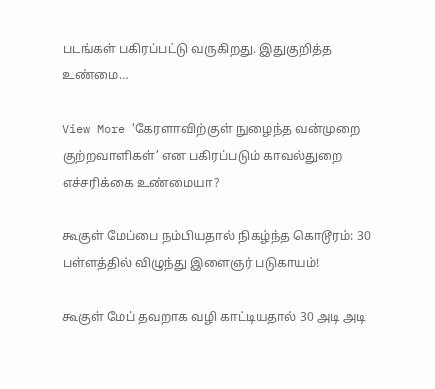படங்கள் பகிரப்பட்டு வருகிறது. இதுகுறித்த உண்மை…

View More ‘கேரளாவிற்குள் நுழைந்த வன்முறை குற்றவாளிகள்’ என பகிரப்படும் காவல்துறை எச்சரிக்கை உண்மையா?

கூகுள் மேப்பை நம்பியதால் நிகழ்ந்த கொடூரம்: 30 பள்ளத்தில் விழுந்து இளைஞர் படுகாயம்!

கூகுள் மேப் தவறாக வழி காட்டியதால் 30 அடி அடி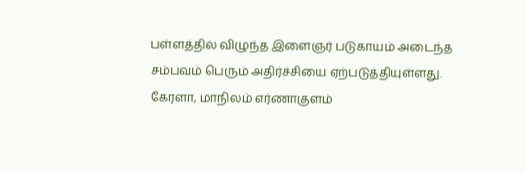பள்ளத்தில் விழுந்த இளைஞர் படுகாயம் அடைந்த சம்பவம் பெரும் அதிர்ச்சியை ஏற்படுத்தியுள்ளது.  கேரளா, மாநிலம் எர்ணாகுளம்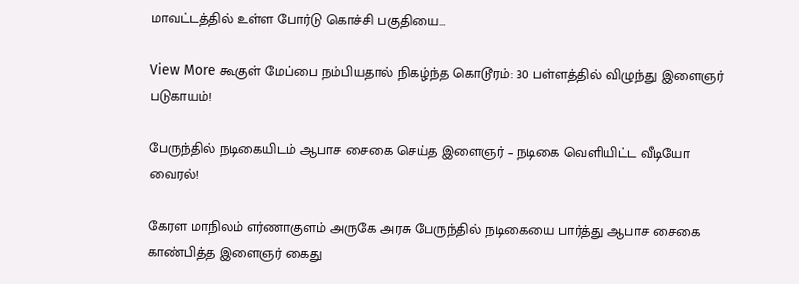மாவட்டத்தில் உள்ள போர்டு கொச்சி பகுதியை…

View More கூகுள் மேப்பை நம்பியதால் நிகழ்ந்த கொடூரம்: 30 பள்ளத்தில் விழுந்து இளைஞர் படுகாயம்!

பேருந்தில் நடிகையிடம் ஆபாச சைகை செய்த இளைஞர் – நடிகை வெளியிட்ட வீடியோ வைரல்!

கேரள மாநிலம் எர்ணாகுளம் அருகே அரசு பேருந்தில் நடிகையை பார்த்து ஆபாச சைகை காண்பித்த இளைஞர் கைது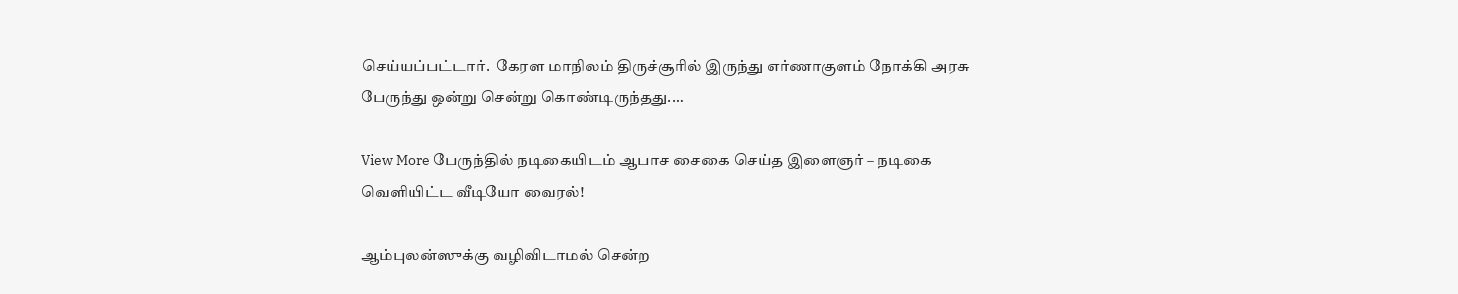செய்யப்பட்டார்.  கேரள மாநிலம் திருச்சூரில் இருந்து எர்ணாகுளம் நோக்கி அரசு பேருந்து ஒன்று சென்று கொண்டிருந்தது.…

View More பேருந்தில் நடிகையிடம் ஆபாச சைகை செய்த இளைஞர் – நடிகை வெளியிட்ட வீடியோ வைரல்!

ஆம்புலன்ஸுக்கு வழிவிடாமல் சென்ற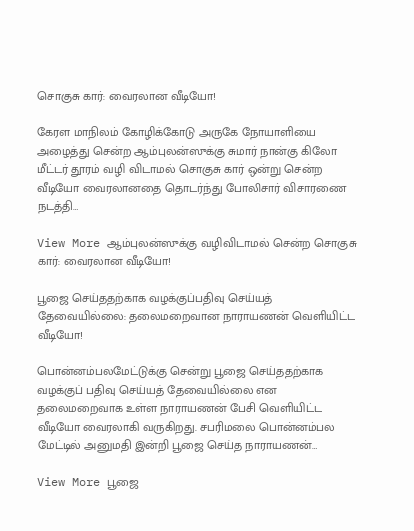சொகுசு கார்: வைரலான வீடியோ!

கேரள மாநிலம் கோழிக்கோடு அருகே நோயாளியை அழைத்து சென்ற ஆம்புலன்ஸுக்கு சுமார் நான்கு கிலோ மீட்டர் தூரம் வழி விடாமல் சொகுசு கார் ஒன்று சென்ற வீடியோ வைரலானதை தொடர்ந்து போலிசார் விசாரணை நடத்தி…

View More ஆம்புலன்ஸுக்கு வழிவிடாமல் சென்ற சொகுசு கார்: வைரலான வீடியோ!

பூஜை செய்ததற்காக வழக்குப்பதிவு செய்யத் தேவையில்லை: தலைமறைவான நாராயணன் வெளியிட்ட வீடியோ!

பொன்னம்பலமேட்டுக்கு சென்று பூஜை செய்ததற்காக வழக்குப் பதிவு செய்யத் தேவையில்லை என தலைமறைவாக உள்ள நாராயணன் பேசி வெளியிட்ட வீடியோ வைரலாகி வருகிறது. சபரிமலை பொன்னம்பல மேட்டில் அனுமதி இன்றி பூஜை செய்த நாராயணன்…

View More பூஜை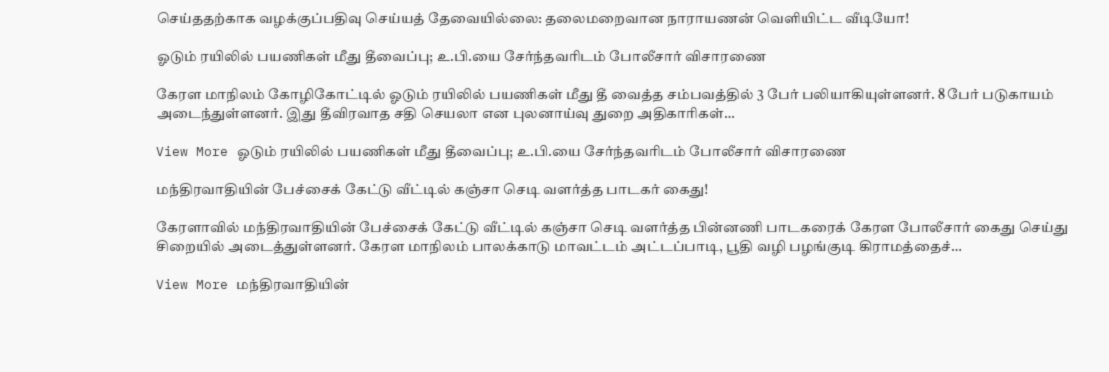செய்ததற்காக வழக்குப்பதிவு செய்யத் தேவையில்லை: தலைமறைவான நாராயணன் வெளியிட்ட வீடியோ!

ஓடும் ரயிலில் பயணிகள் மீது தீவைப்பு; உ.பி.யை சேர்ந்தவரிடம் போலீசார் விசாரணை

கேரள மாநிலம் கோழிகோட்டில் ஓடும் ரயிலில் பயணிகள் மீது தீ வைத்த சம்பவத்தில் 3 பேர் பலியாகியுள்ளனர். 8 பேர் படுகாயம் அடைந்துள்ளனர். இது தீவிரவாத சதி செயலா என புலனாய்வு துறை அதிகாரிகள்…

View More ஓடும் ரயிலில் பயணிகள் மீது தீவைப்பு; உ.பி.யை சேர்ந்தவரிடம் போலீசார் விசாரணை

மந்திரவாதியின் பேச்சைக் கேட்டு வீட்டில் கஞ்சா செடி வளர்த்த பாடகர் கைது!

கேரளாவில் மந்திரவாதியின் பேச்சைக் கேட்டு வீட்டில் கஞ்சா செடி வளர்த்த பின்னணி பாடகரைக் கேரள போலீசார் கைது செய்து சிறையில் அடைத்துள்ளனர். கேரள மாநிலம் பாலக்காடு மாவட்டம் அட்டப்பாடி, பூதி வழி பழங்குடி கிராமத்தைச்…

View More மந்திரவாதியின்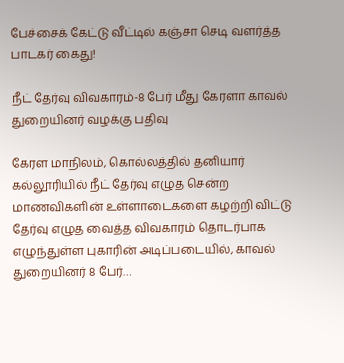பேச்சைக் கேட்டு வீட்டில் கஞ்சா செடி வளர்த்த பாடகர் கைது!

நீட் தேர்வு விவகாரம்-8 பேர் மீது கேரளா காவல் துறையினர் வழக்கு பதிவு

கேரள மாநிலம், கொல்லத்தில் தனியார் கல்லூரியில் நீட் தேர்வு எழுத சென்ற மாணவிகளின் உள்ளாடைகளை கழற்றி விட்டு தேர்வு எழுத வைத்த விவகாரம் தொடர்பாக எழுந்துள்ள புகாரின் அடிப்படையில், காவல் துறையினர் 8 பேர்…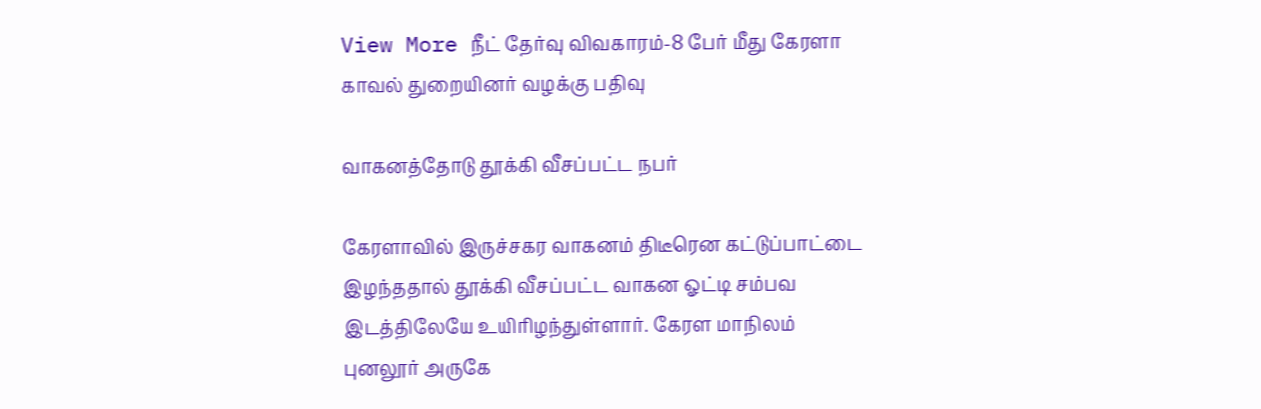View More நீட் தேர்வு விவகாரம்-8 பேர் மீது கேரளா காவல் துறையினர் வழக்கு பதிவு

வாகனத்தோடு தூக்கி வீசப்பட்ட நபர்

கேரளாவில் இருச்சகர வாகனம் திடீரென கட்டுப்பாட்டை இழந்ததால் தூக்கி வீசப்பட்ட வாகன ஓட்டி சம்பவ இடத்திலேயே உயிரிழந்துள்ளார். கேரள மாநிலம் புனலூர் அருகே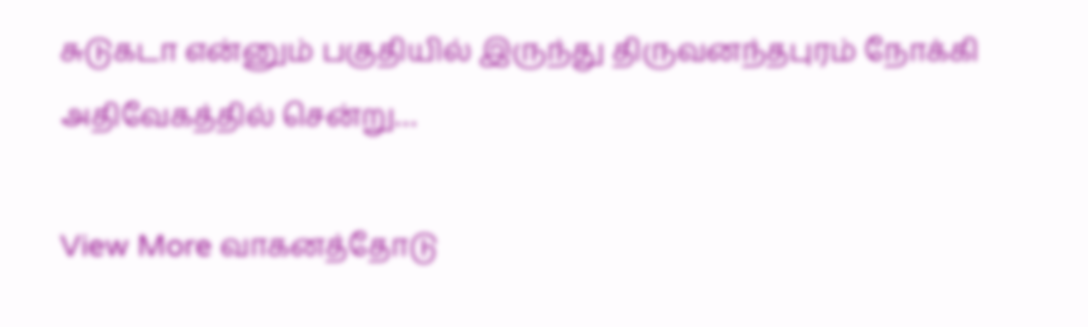சுடுகடா என்னும் பகுதியில் இருந்து திருவனந்தபுரம் நோக்கி அதிவேகத்தில் சென்று…

View More வாகனத்தோடு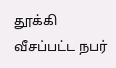தூக்கி வீசப்பட்ட நபர்